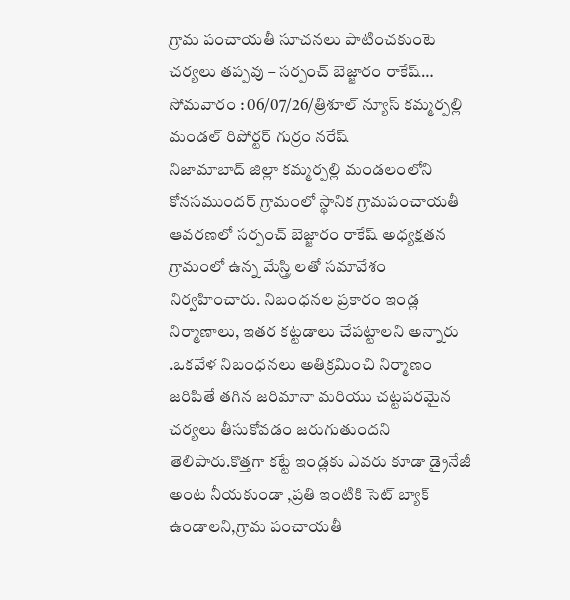గ్రామ పంచాయతీ సూచనలు పాటించకుంటె చర్యలు తప్పవు – సర్పంచ్ బెజ్జారం రాకేష్…
సోమవారం : 06/07/26/త్రిశూల్ న్యూస్ కమ్మర్పల్లి మండల్ రిపోర్టర్ గుర్రం నరేష్
నిజామాబాద్ జిల్లా కమ్మర్పల్లి మండలంలోని కోనసముందర్ గ్రామంలో స్థానిక గ్రామపంచాయతీ ఆవరణలో సర్పంచ్ బెజ్జారం రాకేష్ అధ్యక్షతన గ్రామంలో ఉన్న మేస్త్రి లతో సమావేశం నిర్వహించారు. నిబంధనల ప్రకారం ఇండ్ల నిర్మాణాలు, ఇతర కట్టడాలు చేపట్టాలని అన్నారు .ఒకవేళ నిబంధనలు అతిక్రమించి నిర్మాణం జరిపితే తగిన జరిమానా మరియు చట్టపరమైన చర్యలు తీసుకోవడం జరుగుతుందని తెలిపారు.కొత్తగా కట్టే ఇండ్లకు ఎవరు కూడా డ్రైనేజీ అంట నీయకుండా ,ప్రతి ఇంటికి సెట్ బ్యాక్ ఉండాలని,గ్రామ పంచాయతీ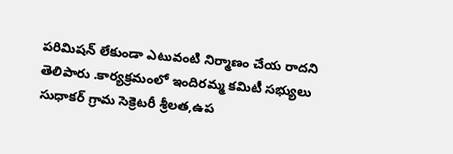పరిమిషన్ లేకుండా ఎటువంటి నిర్మాణం చేయ రాదని తెలిపారు .కార్యక్రమంలో ఇందిరమ్మ కమిటీ సభ్యులు సుధాకర్ గ్రామ సెక్రెటరీ శ్రీలత,ఉప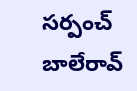సర్పంచ్ బాలేరావ్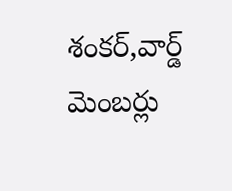శంకర్,వార్డ్ మెంబర్లు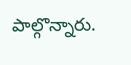పాల్గొన్నారు.